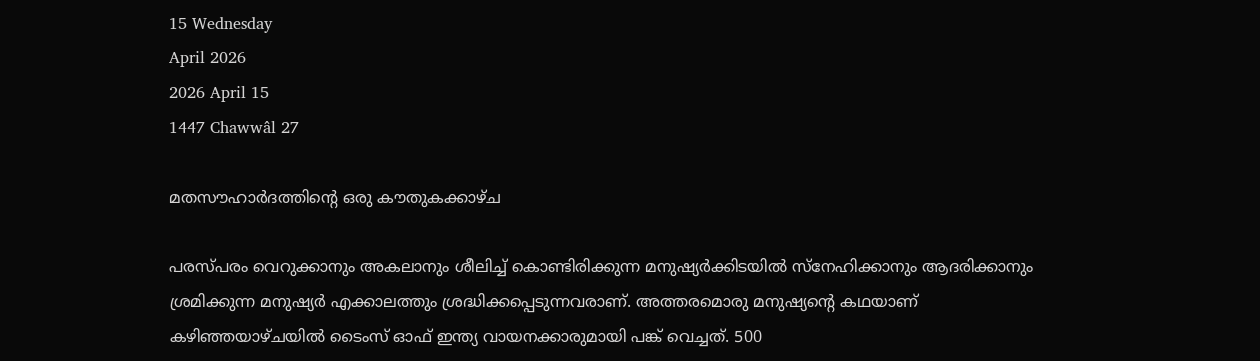15 Wednesday
April 2026
2026 April 15
1447 Chawwâl 27

മതസൗഹാര്‍ദത്തിന്റെ ഒരു കൗതുകക്കാഴ്ച

പരസ്പരം വെറുക്കാനും അകലാനും ശീലിച്ച് കൊണ്ടിരിക്കുന്ന മനുഷ്യര്‍ക്കിടയില്‍ സ്‌നേഹിക്കാനും ആദരിക്കാനും ശ്രമിക്കുന്ന മനുഷ്യര്‍ എക്കാലത്തും ശ്രദ്ധിക്കപ്പെടുന്നവരാണ്. അത്തരമൊരു മനുഷ്യന്റെ കഥയാണ് കഴിഞ്ഞയാഴ്ചയില്‍ ടൈംസ് ഓഫ് ഇന്ത്യ വായനക്കാരുമായി പങ്ക് വെച്ചത്. 500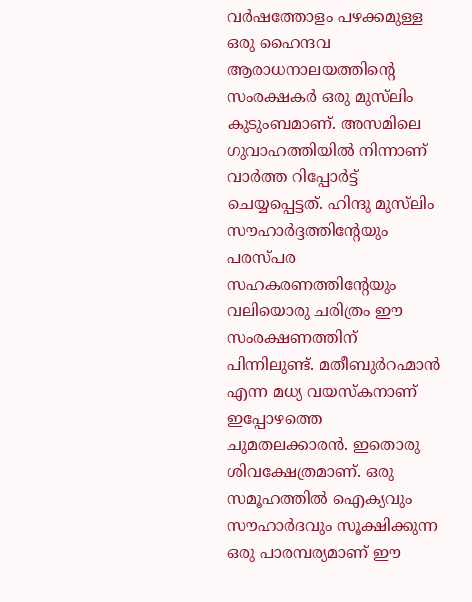വര്‍ഷത്തോളം പഴക്കമുള്ള ഒരു ഹൈന്ദവ ആരാധനാലയത്തിന്റെ സംരക്ഷകര്‍ ഒരു മുസ്‌ലിം കുടുംബമാണ്. അസമിലെ ഗുവാഹത്തിയില്‍ നിന്നാണ് വാര്‍ത്ത റിപ്പോര്‍ട്ട് ചെയ്യപ്പെട്ടത്. ഹിന്ദു മുസ്‌ലിം സൗഹാര്‍ദ്ദത്തിന്റേയും പരസ്പര സഹകരണത്തിന്റേയും വലിയൊരു ചരിത്രം ഈ സംരക്ഷണത്തിന് പിന്നിലുണ്ട്. മതീബുര്‍റഹ്മാന്‍ എന്ന മധ്യ വയസ്‌കനാണ് ഇപ്പോഴത്തെ ചുമതലക്കാരന്‍. ഇതൊരു ശിവക്ഷേത്രമാണ്. ഒരു സമൂഹത്തില്‍ ഐക്യവും സൗഹാര്‍ദവും സൂക്ഷിക്കുന്ന ഒരു പാരമ്പര്യമാണ് ഈ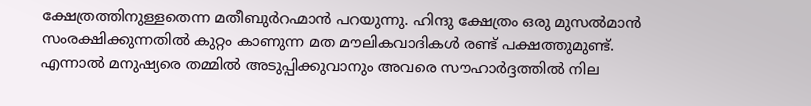ക്ഷേത്രത്തിനുള്ളതെന്ന മതീബുര്‍റഹ്മാന്‍ പറയുന്നു. ഹിന്ദു ക്ഷേത്രം ഒരു മുസല്‍മാന്‍ സംരക്ഷിക്കുന്നതില്‍ കുറ്റം കാണുന്ന മത മൗലികവാദികള്‍ രണ്ട് പക്ഷത്തുമുണ്ട്. എന്നാല്‍ മനുഷ്യരെ തമ്മില്‍ അടുപ്പിക്കുവാനും അവരെ സൗഹാര്‍ദ്ദത്തില്‍ നില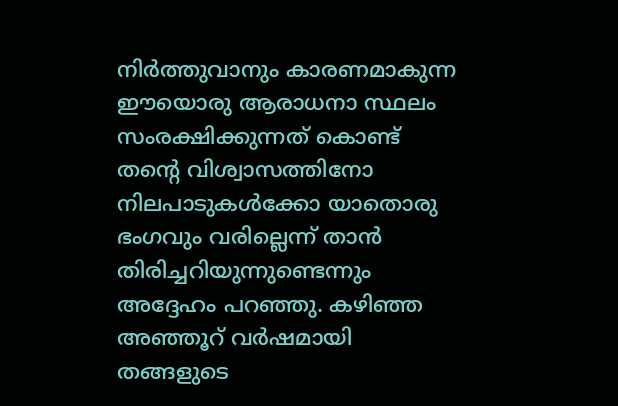നിര്‍ത്തുവാനും കാരണമാകുന്ന ഈയൊരു ആരാധനാ സ്ഥലം സംരക്ഷിക്കുന്നത് കൊണ്ട് തന്റെ വിശ്വാസത്തിനോ നിലപാടുകള്‍ക്കോ യാതൊരു ഭംഗവും വരില്ലെന്ന് താന്‍ തിരിച്ചറിയുന്നുണ്ടെന്നും അദ്ദേഹം പറഞ്ഞു. കഴിഞ്ഞ അഞ്ഞൂറ് വര്‍ഷമായി തങ്ങളുടെ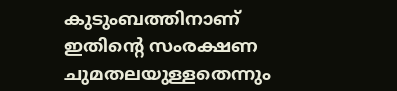കുടുംബത്തിനാണ് ഇതിന്റെ സംരക്ഷണ ചുമതലയുള്ളതെന്നും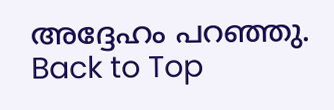അദ്ദേഹം പറഞ്ഞു.
Back to Top